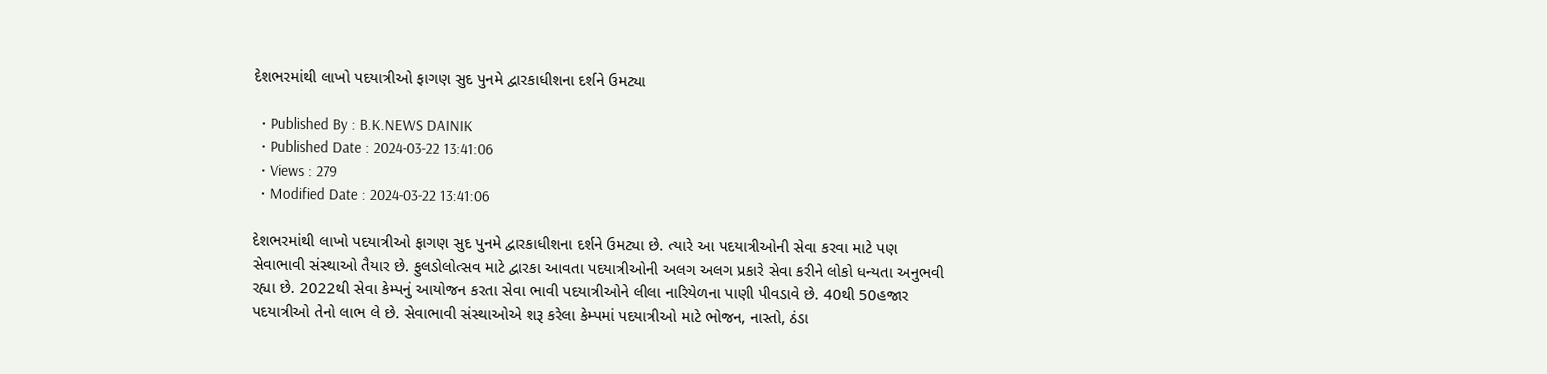દેશભરમાંથી લાખો પદયાત્રીઓ ફાગણ સુદ પુનમે દ્વારકાધીશના દર્શને ઉમટ્યા

  • Published By : B.K.NEWS DAINIK
  • Published Date : 2024-03-22 13:41:06
  • Views : 279
  • Modified Date : 2024-03-22 13:41:06

દેશભરમાંથી લાખો પદયાત્રીઓ ફાગણ સુદ પુનમે દ્વારકાધીશના દર્શને ઉમટ્યા છે. ત્યારે આ પદયાત્રીઓની સેવા કરવા માટે પણ સેવાભાવી સંસ્થાઓ તૈયાર છે. ફુલડોલોત્સવ માટે દ્વારકા આવતા પદયાત્રીઓની અલગ અલગ પ્રકારે સેવા કરીને લોકો ધન્યતા અનુભવી રહ્યા છે. 2022થી સેવા કેમ્પનું આયોજન કરતા સેવા ભાવી પદયાત્રીઓને લીલા નારિયેળના પાણી પીવડાવે છે. 40થી 50હજાર પદયાત્રીઓ તેનો લાભ લે છે. સેવાભાવી સંસ્થાઓએ શરૂ કરેલા કેમ્પમાં પદયાત્રીઓ માટે ભોજન, નાસ્તો, ઠંડા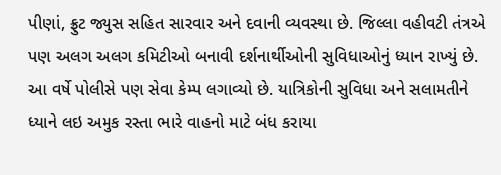પીણાં, ફ્રુટ જ્યુસ સહિત સારવાર અને દવાની વ્યવસ્થા છે. જિલ્લા વહીવટી તંત્રએ પણ અલગ અલગ કમિટીઓ બનાવી દર્શનાર્થીઓની સુવિધાઓનું ધ્યાન રાખ્યું છે. આ વર્ષે પોલીસે પણ સેવા કેમ્પ લગાવ્યો છે. યાત્રિકોની સુવિધા અને સલામતીને ધ્યાને લઇ અમુક રસ્તા ભારે વાહનો માટે બંધ કરાયા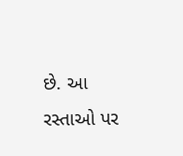છે. આ રસ્તાઓ પર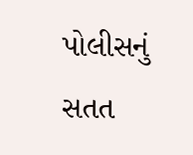પોલીસનું સતત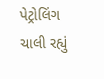પેટ્રોલિંગ ચાલી રહ્યું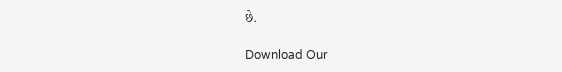છે.

Download Our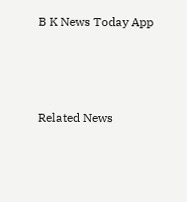B K News Today App



Related News